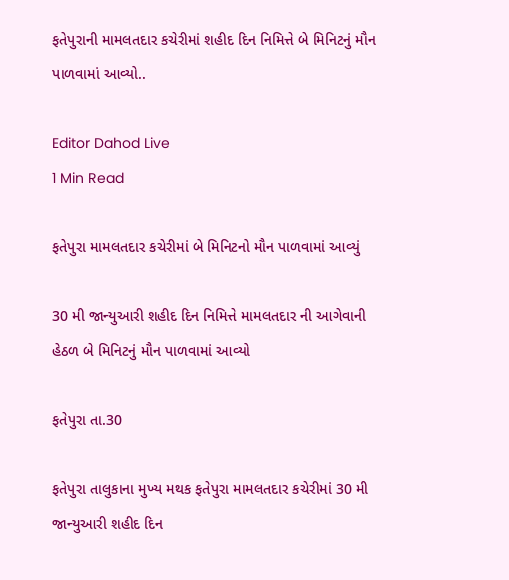ફતેપુરાની મામલતદાર કચેરીમાં શહીદ દિન નિમિત્તે બે મિનિટનું મૌન પાળવામાં આવ્યો..

Editor Dahod Live
1 Min Read

ફતેપુરા મામલતદાર કચેરીમાં બે મિનિટનો મૌન પાળવામાં આવ્યું

30 મી જાન્યુઆરી શહીદ દિન નિમિત્તે મામલતદાર ની આગેવાની હેઠળ બે મિનિટનું મૌન પાળવામાં આવ્યો

ફતેપુરા તા.30

ફતેપુરા તાલુકાના મુખ્ય મથક ફતેપુરા મામલતદાર કચેરીમાં 30 મી જાન્યુઆરી શહીદ દિન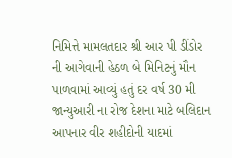નિમિત્તે મામલતદાર શ્રી આર પી ડીંડોર ની આગેવાની હેઠળ બે મિનિટનું મૌન પાળવામાં આવ્યું હતું દર વર્ષ 30 મી જાન્યુઆરી ના રોજ દેશના માટે બલિદાન આપનાર વીર શહીદોની યાદમાં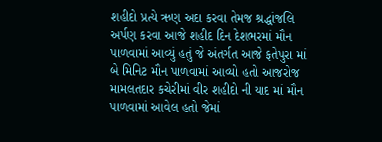શહીદો પ્રત્યે ઋણ અદા કરવા તેમજ શ્રદ્ધાંજલિ અર્પણ કરવા આજે શહીદ દિન દેશભરમાં મૌન પાળવામાં આવ્યું હતું જે અંતર્ગત આજે ફતેપુરા માં બે મિનિટ મૌન પાળવામાં આવ્યો હતો આજરોજ મામલતદાર કચેરીમાં વીર શહીદો ની યાદ માં મૌન પાળવામાં આવેલ હતો જેમાં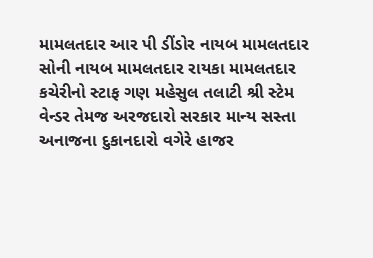મામલતદાર આર પી ડીંડોર નાયબ મામલતદાર સોની નાયબ મામલતદાર રાયકા મામલતદાર કચેરીનો સ્ટાફ ગણ મહેસુલ તલાટી શ્રી સ્ટેમ વેન્ડર તેમજ અરજદારો સરકાર માન્ય સસ્તા અનાજના દુકાનદારો વગેરે હાજર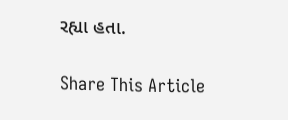રહ્યા હતા.

Share This Article